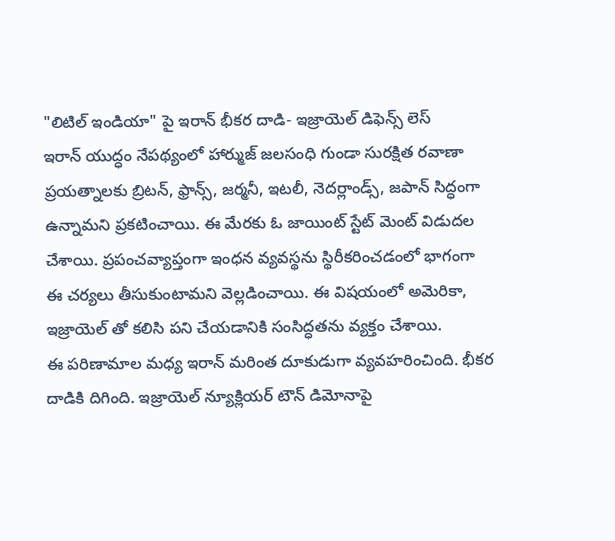"లిటిల్ ఇండియా" పై ఇరాన్ భీకర దాడి- ఇజ్రాయెల్ డిఫెన్స్ లెస్
ఇరాన్ యుద్ధం నేపథ్యంలో హార్ముజ్ జలసంధి గుండా సురక్షిత రవాణా ప్రయత్నాలకు బ్రిటన్, ఫ్రాన్స్, జర్మనీ, ఇటలీ, నెదర్లాండ్స్, జపాన్ సిద్ధంగా ఉన్నామని ప్రకటించాయి. ఈ మేరకు ఓ జాయింట్ స్టేట్ మెంట్ విడుదల చేశాయి. ప్రపంచవ్యాప్తంగా ఇంధన వ్యవస్థను స్థిరీకరించడంలో భాగంగా ఈ చర్యలు తీసుకుంటామని వెల్లడించాయి. ఈ విషయంలో అమెరికా, ఇజ్రాయెల్ తో కలిసి పని చేయడానికి సంసిద్ధతను వ్యక్తం చేశాయి.
ఈ పరిణామాల మధ్య ఇరాన్ మరింత దూకుడుగా వ్యవహరించింది. భీకర దాడికి దిగింది. ఇజ్రాయెల్ న్యూక్లియర్ టౌన్ డిమోనాపై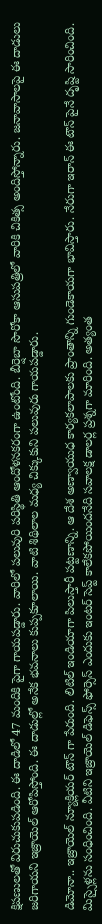క్షిపణులతో విరుచుకుపడింది. ఈ దాడిలో 47 మందికి పైగా గాయపడ్డారు. వారిలో పలువురి పరిస్థితి ఆందోళనకరంగా ఉంటోంది. బీర్షెబా సొరోకా ఆసుపత్రిలో వారికి చికిత్స అందిస్తోన్నారు. జనావాసాలపై ఈ దాడులు జరిగాయని ఇజ్రాయెల్ ఆరోపిస్తోంది. ఈ దాడుల్లో అనేక భవనాలు కుప్పకూలాయి. వాటి శిథిలాల మధ్య చిక్కుకుని పలువురు గాయపడ్డారు.

డిమోనా.. ఇజ్రాయెల్ న్యూక్లియర్ టౌన్ గా పేరుంది. లిటిల్ ఇండియాగా పిలుస్తారీ పట్టణాన్ని. ఆ దేశ అణ్వాయుధ కార్యకలాపాలకు ప్రాంతాన్ని గుండెకాయగా భావిస్తారు. నేరుగా ఇరాన్ ఈ టౌన్ పైనే దృష్టి సారించింది. మిస్సైళ్లను సంధించింది. వీటిని ఇజ్రాయెల్ డిఫెన్స్ ఫోర్సెస్ ఎందుకు ఇంటర్ సెప్ట్ కాలేకపోయిందనేది సవాలక్ష డాలర్ల ప్రశ్నగా మారింది. అత్యంత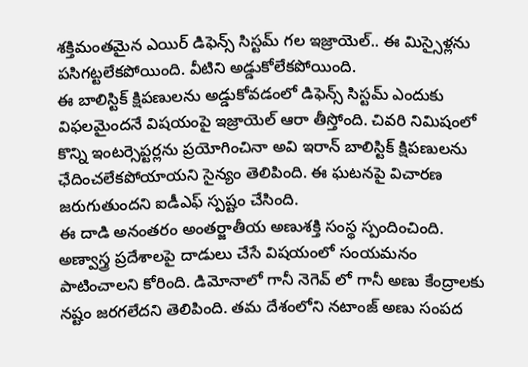శక్తిమంతమైన ఎయిర్ డిఫెన్స్ సిస్టమ్ గల ఇజ్రాయెల్.. ఈ మిస్సైళ్లను పసిగట్టలేకపోయింది. వీటిని అడ్డుకోలేకపోయింది.
ఈ బాలిస్టిక్ క్షిపణులను అడ్డుకోవడంలో డిఫెన్స్ సిస్టమ్ ఎందుకు విఫలమైందనే విషయంపై ఇజ్రాయెల్ ఆరా తీస్తోంది. చివరి నిమిషంలో కొన్ని ఇంటర్సెప్టర్లను ప్రయోగించినా అవి ఇరాన్ బాలిస్టిక్ క్షిపణులను ఛేదించలేకపోయాయని సైన్యం తెలిపింది. ఈ ఘటనపై విచారణ జరుగుతుందని ఐడీఎఫ్ స్పష్టం చేసింది.
ఈ దాడి అనంతరం అంతర్జాతీయ అణుశక్తి సంస్థ స్పందించింది. అణ్వాస్త్ర ప్రదేశాలపై దాడులు చేసే విషయంలో సంయమనం పాటించాలని కోరింది. డిమోనాలో గానీ నెగెవ్ లో గానీ అణు కేంద్రాలకు నష్టం జరగలేదని తెలిపింది. తమ దేశంలోని నటాంజ్ అణు సంపద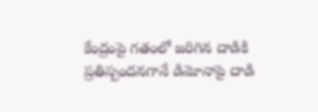కేంద్రంపై గతంలో జరిగిన దాడికి ప్రతిస్పందనగానే డిమోనాపై దాడి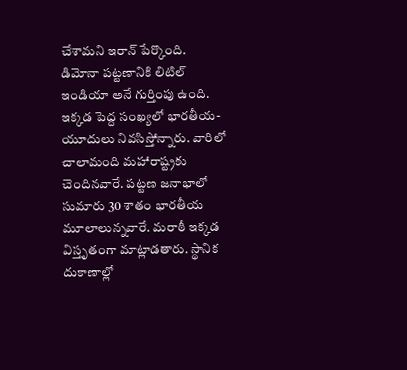చేశామని ఇరాన్ పేర్కొంది.
డిమోనా పట్టణానికి లిటిల్ ఇండియా అనే గుర్తింపు ఉంది. ఇక్కడ పెద్ద సంఖ్యలో భారతీయ-యూదులు నివసిస్తోన్నారు. వారిలో చాలామంది మహారాష్ట్రకు చెందినవారే. పట్టణ జనాభాలో సుమారు 30 శాతం భారతీయ మూలాలున్నవారే. మరాఠీ ఇక్కడ విస్తృతంగా మాట్లాడతారు. స్థానిక దుకాణాల్లో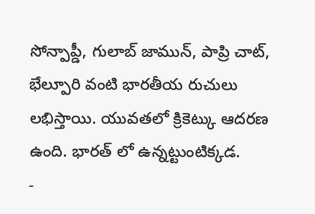సోన్పాప్డీ, గులాబ్ జామున్, పాప్రి చాట్, భేల్పూరి వంటి భారతీయ రుచులు లభిస్తాయి. యువతలో క్రికెట్కు ఆదరణ ఉంది. భారత్ లో ఉన్నట్టుంటిక్కడ.
-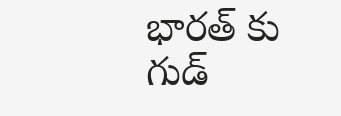భారత్ కు గుడ్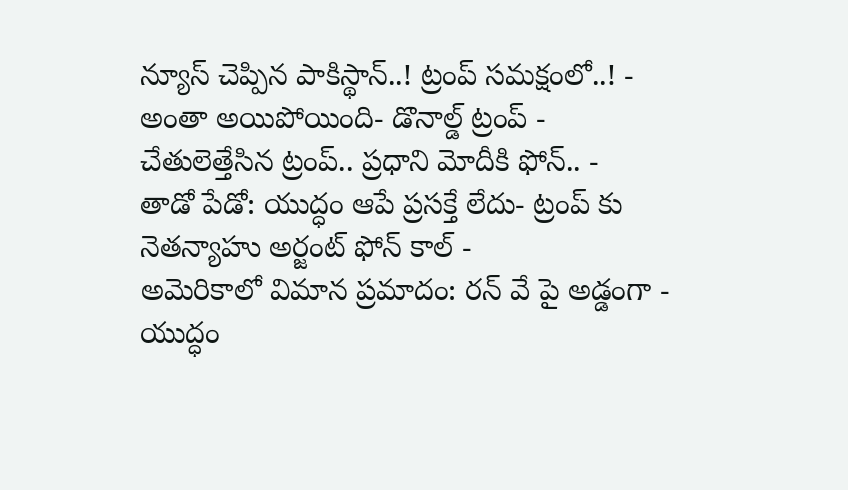న్యూస్ చెప్పిన పాకిస్థాన్..! ట్రంప్ సమక్షంలో..! -
అంతా అయిపోయింది- డొనాల్డ్ ట్రంప్ -
చేతులెత్తేసిన ట్రంప్.. ప్రధాని మోదీకి ఫోన్.. -
తాడో పేడో: యుద్ధం ఆపే ప్రసక్తే లేదు- ట్రంప్ కు నెతన్యాహు అర్జంట్ ఫోన్ కాల్ -
అమెరికాలో విమాన ప్రమాదం: రన్ వే పై అడ్డంగా -
యుద్ధం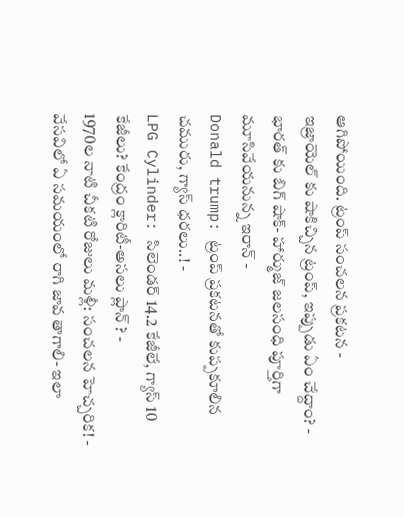ఆగిపోయింది. ట్రంప్ సంచలన ప్రకటన -
ఇజ్రాయెల్ కు షాకిచ్చిన ట్రంప్, ఇప్పుడు ఏం చేద్దాం? -
భారత్ కు బిగ్ షాక్- హార్ముజ్ జలసంధి పూర్తిగా మూసివేయనున్న ఇరాన్ -
Donald trump: ట్రంప్ ప్రకటనతో కుప్పకూలిన చమురు, గ్యాస్ ధరలు..! -
LPG Cylinder: సిలెండర్ 14.2 కేజీలే, గ్యాస్ 10 కేజీలు? కేంద్రం క్లారిటీ-అసలు ప్లాన్ ? -
1970ల నాటి చీకటి రోజులు మళ్లీ: సంచలన హెచ్చరిక! -
వేసవిలో ఏ సమయంలో రాగి జావ తాగాలి- ఇలా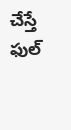చేస్తే ఫుల్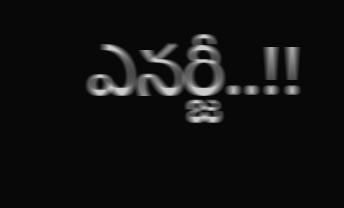ఎనర్జీ..!!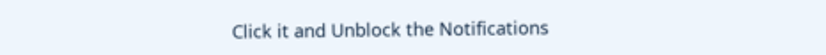Click it and Unblock the Notifications